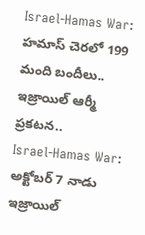Israel-Hamas War: హమాస్ చెరలో 199 మంది బందీలు.. ఇజ్రాయిల్ ఆర్మీ ప్రకటన..
Israel-Hamas War: అక్టోబర్ 7 నాడు ఇజ్రాయిల్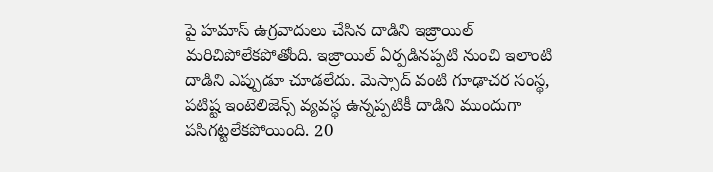పై హమాస్ ఉగ్రవాదులు చేసిన దాడిని ఇజ్రాయిల్ మరిచిపోలేకపోతోంది. ఇజ్రాయిల్ ఏర్పడినప్పటి నుంచి ఇలాంటి దాడిని ఎప్పుడూ చూడలేదు. మెస్సాద్ వంటి గూఢాచర సంస్థ, పటిష్ట ఇంటెలిజెన్స్ వ్యవస్థ ఉన్నప్పటికీ దాడిని ముందుగా పసిగట్టలేకపోయింది. 20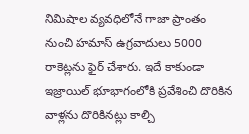నిమిషాల వ్యవధిలోనే గాజా ప్రాంతం నుంచి హమాస్ ఉగ్రవాదులు 5000 రాకెట్లను ఫైర్ చేశారు. ఇదే కాకుండా ఇజ్రాయిల్ భూభాగంలోకి ప్రవేశించి దొరికిన వాళ్లను దొరికినట్లు కాల్చి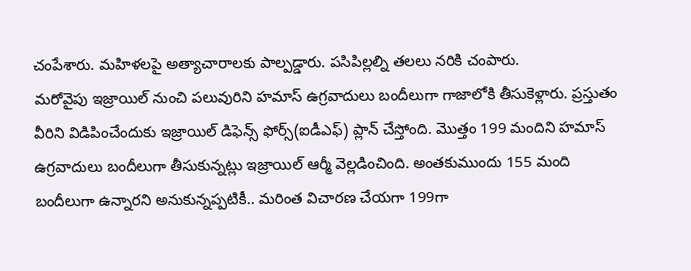చంపేశారు. మహిళలపై అత్యాచారాలకు పాల్పడ్డారు. పసిపిల్లల్ని తలలు నరికి చంపారు.
మరోవైపు ఇజ్రాయిల్ నుంచి పలువురిని హమాస్ ఉగ్రవాదులు బందీలుగా గాజాలోకి తీసుకెళ్లారు. ప్రస్తుతం వీరిని విడిపించేందుకు ఇజ్రాయిల్ డిఫెన్స్ ఫోర్స్(ఐడీఎఫ్) ప్లాన్ చేస్తోంది. మొత్తం 199 మందిని హమాస్ ఉగ్రవాదులు బందీలుగా తీసుకున్నట్లు ఇజ్రాయిల్ ఆర్మీ వెల్లడించింది. అంతకుముందు 155 మంది బందీలుగా ఉన్నారని అనుకున్నప్పటికీ.. మరింత విచారణ చేయగా 199గా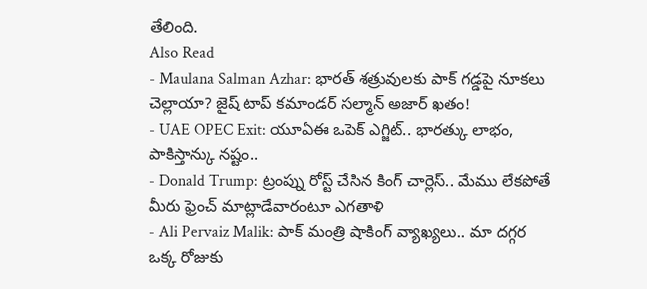తేలింది.
Also Read
- Maulana Salman Azhar: భారత్ శత్రువులకు పాక్ గడ్డపై నూకలు చెల్లాయా? జైష్ టాప్ కమాండర్ సల్మాన్ అజార్ ఖతం!
- UAE OPEC Exit: యూఏఈ ఒపెక్ ఎగ్జిట్.. భారత్కు లాభం, పాకిస్తాన్కు నష్టం..
- Donald Trump: ట్రంప్ను రోస్ట్ చేసిన కింగ్ చార్లెస్.. మేము లేకపోతే మీరు ఫ్రెంచ్ మాట్లాడేవారంటూ ఎగతాళి
- Ali Pervaiz Malik: పాక్ మంత్రి షాకింగ్ వ్యాఖ్యలు.. మా దగ్గర ఒక్క రోజుకు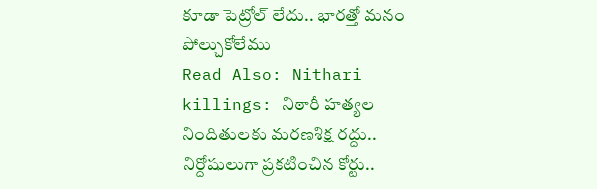కూడా పెట్రోల్ లేదు.. భారత్తో మనం పోల్చుకోలేము
Read Also: Nithari killings: నిఠారీ హత్యల నిందితులకు మరణశిక్ష రద్దు.. నిర్దోషులుగా ప్రకటించిన కోర్టు..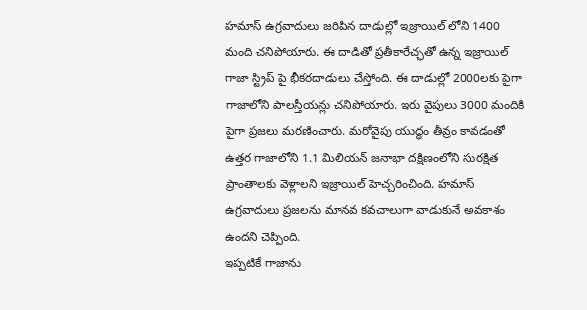హమాస్ ఉగ్రవాదులు జరిపిన దాడుల్లో ఇజ్రాయిల్ లోని 1400 మంది చనిపోయారు. ఈ దాడితో ప్రతీకారేచ్ఛతో ఉన్న ఇజ్రాయిల్ గాజా స్ట్రిప్ పై భీకరదాడులు చేస్తోంది. ఈ దాడుల్లో 2000లకు పైగా గాజాలోని పాలస్తీయన్లు చనిపోయారు. ఇరు వైపులు 3000 మందికి పైగా ప్రజలు మరణించారు. మరోవైపు యుద్ధం తీవ్రం కావడంతో ఉత్తర గాజాలోని 1.1 మిలియన్ జనాభా దక్షిణంలోని సురక్షిత ప్రాంతాలకు వెళ్లాలని ఇజ్రాయిల్ హెచ్చరించింది. హమాస్ ఉగ్రవాదులు ప్రజలను మానవ కవచాలుగా వాడుకునే అవకాశం ఉందని చెప్పింది.
ఇప్పటికే గాజాను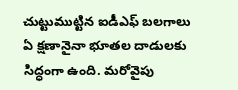చుట్టుముట్టిన ఐడీఎఫ్ బలగాలు ఏ క్షణానైనా భూతల దాడులకు సిద్ధంగా ఉంది. మరోవైపు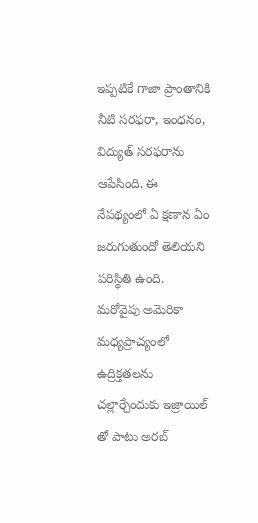ఇప్పటికే గాజా ప్రాంతానికి నీటి సరఫరా, ఇంధనం, విద్యుత్ సరఫరాను ఆపేసింది. ఈ నేపథ్యంలో ఏ క్షణాన ఏం జరుగుతుందో తెలియని పరిస్థితి ఉంది. మరోవైపు అమెరికా మధ్యప్రాచ్యంలో ఉద్రిక్తతలను చల్లార్చేందుకు ఇజ్రాయిల్ తో పాటు అరబ్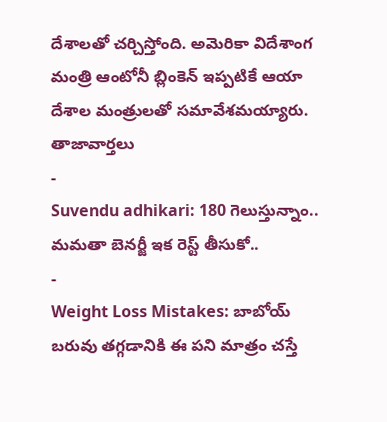దేశాలతో చర్చిస్తోంది. అమెరికా విదేశాంగ మంత్రి ఆంటోనీ బ్లింకెన్ ఇప్పటికే ఆయా దేశాల మంత్రులతో సమావేశమయ్యారు.
తాజావార్తలు
-
Suvendu adhikari: 180 గెలుస్తున్నాం.. మమతా బెనర్జీ ఇక రెస్ట్ తీసుకో..
-
Weight Loss Mistakes: బాబోయ్ బరువు తగ్గడానికి ఈ పని మాత్రం చస్తే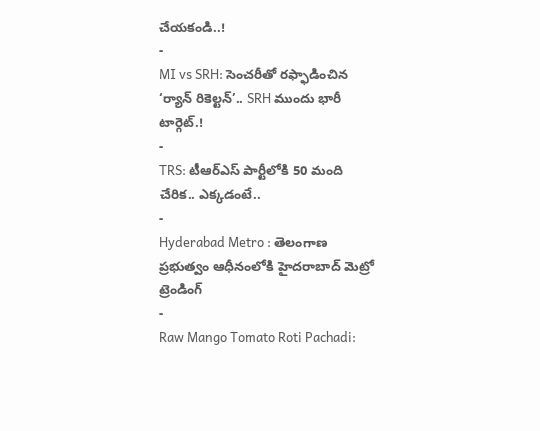చేయకండి..!
-
MI vs SRH: సెంచరీతో రఫ్ఫాడించిన ‘ర్యాన్ రికెల్టన్’.. SRH ముందు భారీ టార్గెట్.!
-
TRS: టీఆర్ఎస్ పార్టీలోకి 50 మంది చేరిక.. ఎక్కడంటే..
-
Hyderabad Metro : తెలంగాణ ప్రభుత్వం ఆధీనంలోకి హైదరాబాద్ మెట్రో
ట్రెండింగ్
-
Raw Mango Tomato Roti Pachadi: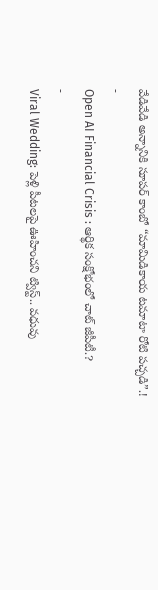వేడివేడి అన్నానికి సూపర్ కాంబో “మామిడికాయ టమాటా రోటి పచ్చడి”.!
-
Open AI Financial Crisis : ఆర్థిక సంక్షోభంలో చాట్ జీపీటీ.?
-
Viral Wedding: పెళ్లి పీటలపై ఊహించని ట్విస్ట్.. వధువు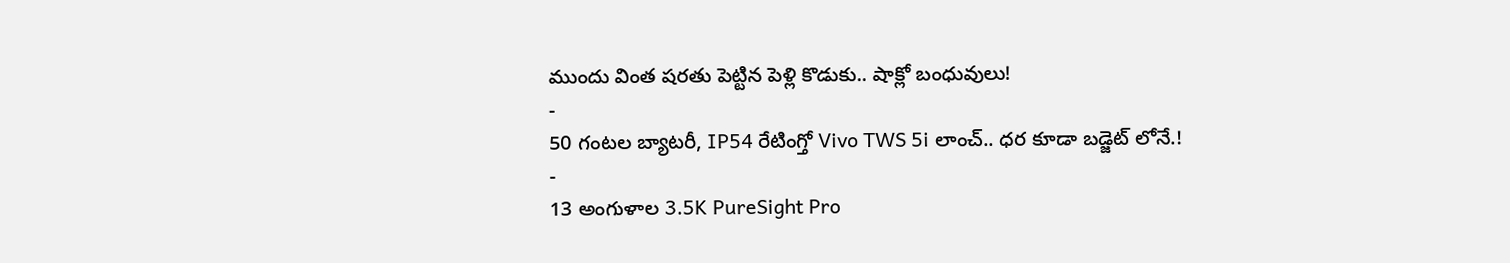ముందు వింత షరతు పెట్టిన పెళ్లి కొడుకు.. షాక్లో బంధువులు!
-
50 గంటల బ్యాటరీ, IP54 రేటింగ్తో Vivo TWS 5i లాంచ్.. ధర కూడా బడ్జెట్ లోనే.!
-
13 అంగుళాల 3.5K PureSight Pro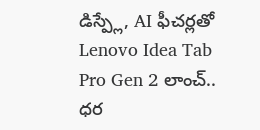డిస్ప్లే, AI ఫీచర్లతో Lenovo Idea Tab Pro Gen 2 లాంచ్.. ధర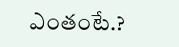ఎంతంటే.?